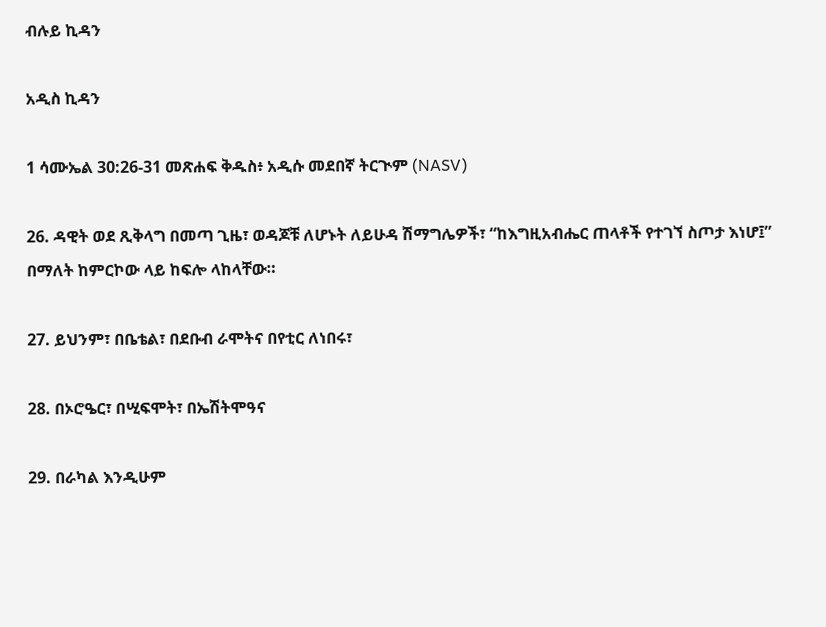ብሉይ ኪዳን

አዲስ ኪዳን

1 ሳሙኤል 30:26-31 መጽሐፍ ቅዱስ፥ አዲሱ መደበኛ ትርጒም (NASV)

26. ዳዊት ወደ ጺቅላግ በመጣ ጊዜ፣ ወዳጆቹ ለሆኑት ለይሁዳ ሽማግሌዎች፣ “ከእግዚአብሔር ጠላቶች የተገኘ ስጦታ እነሆ፤” በማለት ከምርኮው ላይ ከፍሎ ላከላቸው።

27. ይህንም፣ በቤቴል፣ በደቡብ ራሞትና በየቲር ለነበሩ፣

28. በኦሮዔር፣ በሢፍሞት፣ በኤሽትሞዓና

29. በራካል እንዲሁም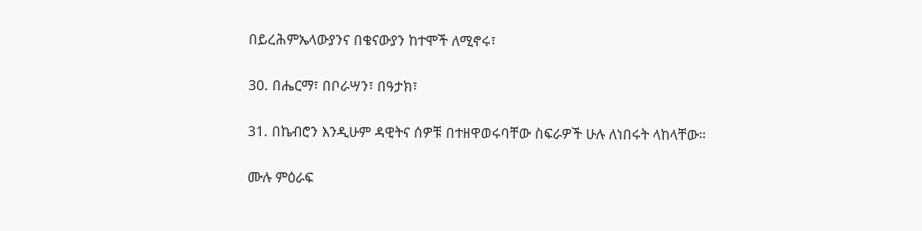በይረሕምኤላውያንና በቄናውያን ከተሞች ለሚኖሩ፣

30. በሔርማ፣ በቦራሣን፣ በዓታክ፣

31. በኬብሮን እንዲሁም ዳዊትና ሰዎቹ በተዘዋወሩባቸው ስፍራዎች ሁሉ ለነበሩት ላከላቸው።

ሙሉ ምዕራፍ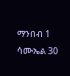ማንበብ 1 ሳሙኤል 30